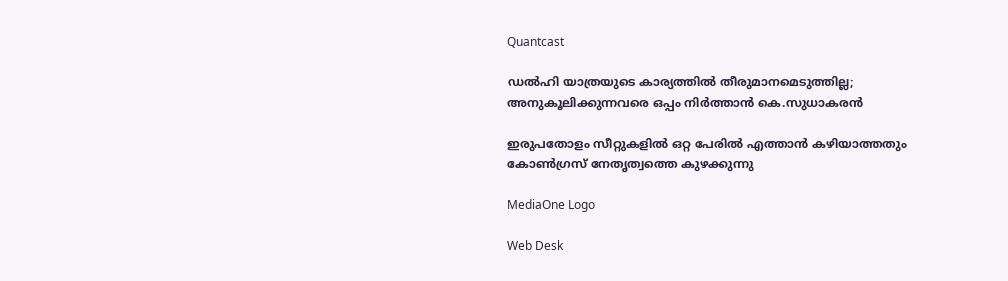Quantcast

ഡൽഹി യാത്രയുടെ കാര്യത്തിൽ തീരുമാനമെടുത്തില്ല; അനുകൂലിക്കുന്നവരെ ഒപ്പം നിര്‍ത്താന്‍ കെ.സുധാകരന്‍

ഇരുപതോളം സീറ്റുകളിൽ ഒറ്റ പേരിൽ എത്താൻ കഴിയാത്തതും കോണ്‍ഗ്രസ് നേതൃത്വത്തെ കുഴക്കുന്നു

MediaOne Logo

Web Desk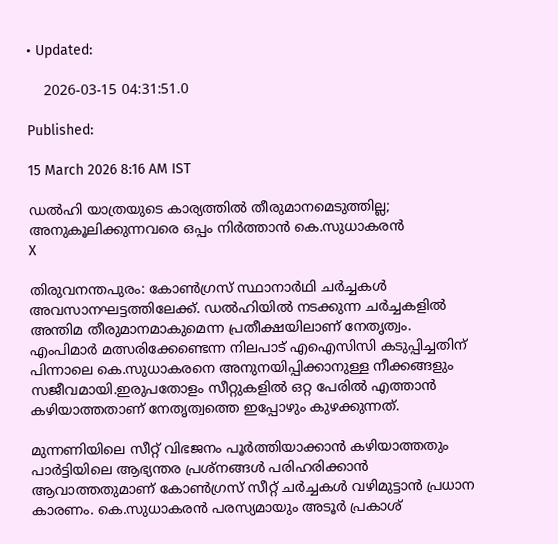• Updated:

    2026-03-15 04:31:51.0

Published:

15 March 2026 8:16 AM IST

ഡൽഹി യാത്രയുടെ കാര്യത്തിൽ തീരുമാനമെടുത്തില്ല; അനുകൂലിക്കുന്നവരെ ഒപ്പം നിര്‍ത്താന്‍ കെ.സുധാകരന്‍
X

തിരുവനന്തപുരം: കോൺഗ്രസ് സ്ഥാനാർഥി ചർച്ചകൾ അവസാനഘട്ടത്തിലേക്ക്. ഡൽഹിയിൽ നടക്കുന്ന ചർച്ചകളിൽ അന്തിമ തീരുമാനമാകുമെന്ന പ്രതീക്ഷയിലാണ് നേതൃത്വം. എംപിമാർ മത്സരിക്കേണ്ടെന്ന നിലപാട് എഐസിസി കടുപ്പിച്ചതിന് പിന്നാലെ കെ.സുധാകരനെ അനുനയിപ്പിക്കാനുള്ള നീക്കങ്ങളും സജീവമായി.ഇരുപതോളം സീറ്റുകളിൽ ഒറ്റ പേരിൽ എത്താൻ കഴിയാത്തതാണ് നേതൃത്വത്തെ ഇപ്പോഴും കുഴക്കുന്നത്.

മുന്നണിയിലെ സീറ്റ് വിഭജനം പൂർത്തിയാക്കാൻ കഴിയാത്തതും പാർട്ടിയിലെ ആഭ്യന്തര പ്രശ്നങ്ങൾ പരിഹരിക്കാൻ ആവാത്തതുമാണ് കോൺഗ്രസ് സീറ്റ് ചർച്ചകൾ വഴിമുട്ടാൻ പ്രധാന കാരണം. കെ.സുധാകരൻ പരസ്യമായും അടൂർ പ്രകാശ്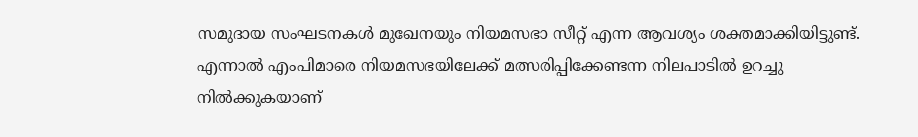സമുദായ സംഘടനകൾ മുഖേനയും നിയമസഭാ സീറ്റ് എന്ന ആവശ്യം ശക്തമാക്കിയിട്ടുണ്ട്. എന്നാൽ എംപിമാരെ നിയമസഭയിലേക്ക് മത്സരിപ്പിക്കേണ്ടന്ന നിലപാടിൽ ഉറച്ചു നിൽക്കുകയാണ്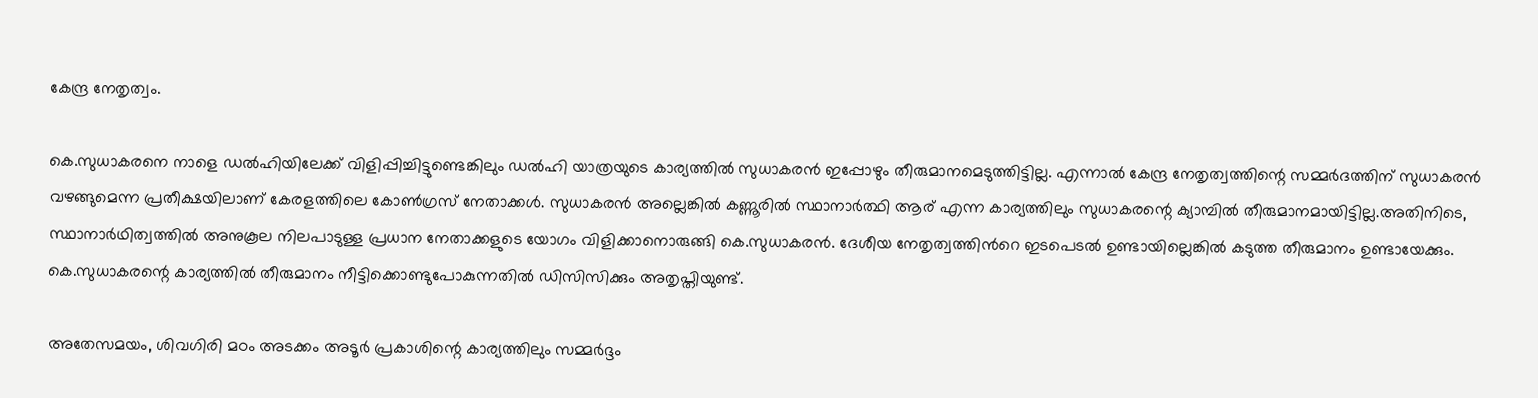കേന്ദ്ര നേതൃത്വം.

കെ.സുധാകരനെ നാളെ ഡൽഹിയിലേക്ക് വിളിപ്പിച്ചിട്ടുണ്ടെങ്കിലും ഡൽഹി യാത്രയുടെ കാര്യത്തിൽ സുധാകരൻ ഇപ്പോഴും തീരുമാനമെടുത്തിട്ടില്ല. എന്നാൽ കേന്ദ്ര നേതൃത്വത്തിന്റെ സമ്മർദത്തിന് സുധാകരൻ വഴങ്ങുമെന്ന പ്രതീക്ഷയിലാണ് കേരളത്തിലെ കോൺഗ്രസ് നേതാക്കൾ. സുധാകരൻ അല്ലെങ്കിൽ കണ്ണൂരിൽ സ്ഥാനാർത്ഥി ആര് എന്ന കാര്യത്തിലും സുധാകരന്റെ ക്യാമ്പിൽ തീരുമാനമായിട്ടില്ല.അതിനിടെ, സ്ഥാനാർഥിത്വത്തിൽ അനുകൂല നിലപാടുള്ള പ്രധാന നേതാക്കളുടെ യോഗം വിളിക്കാനൊരുങ്ങി കെ.സുധാകരൻ. ദേശീയ നേതൃത്വത്തിന്‍റെ ഇടപെടൽ ഉണ്ടായില്ലെങ്കിൽ കടുത്ത തീരുമാനം ഉണ്ടായേക്കും. കെ.സുധാകരന്റെ കാര്യത്തിൽ തീരുമാനം നീട്ടിക്കൊണ്ടുപോകുന്നതിൽ ഡിസിസിക്കും അതൃപ്തിയുണ്ട്.

അതേസമയം, ശിവഗിരി മഠം അടക്കം അടൂർ പ്രകാശിന്റെ കാര്യത്തിലും സമ്മർദ്ദം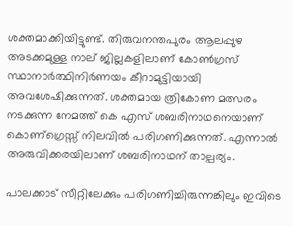ശക്തമാക്കിയിട്ടുണ്ട്. തിരുവനന്തപുരം ആലപ്പുഴ അടക്കമുള്ള നാല് ജില്ലകളിലാണ് കോൺഗ്രസ് സ്ഥാനാർത്ഥിനിർണയം കീറാമുട്ടിയായി അവശേഷിക്കുന്നത്. ശക്തമായ ത്രികോണ മത്സരം നടക്കുന്ന നേമത്ത് കെ എസ് ശബരിനാഥനെയാണ് കൊണ്ഗ്രെസ്സ് നിലവിൽ പരിഗണിക്കുന്നത്. എന്നാൽ അരുവിക്കരയിലാണ് ശബരിനാഥന് താല്പര്യം.

പാലക്കാട് സീറ്റിലേക്കും പരിഗണിച്ചിരുന്നങ്കിലും ഇവിടെ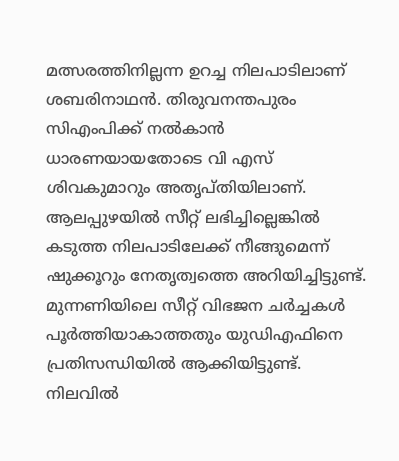മത്സരത്തിനില്ലന്ന ഉറച്ച നിലപാടിലാണ് ശബരിനാഥൻ. തിരുവനന്തപുരം സിഎംപിക്ക് നൽകാൻ ധാരണയായതോടെ വി എസ് ശിവകുമാറും അതൃപ്തിയിലാണ്. ആലപ്പുഴയിൽ സീറ്റ് ലഭിച്ചില്ലെങ്കിൽ കടുത്ത നിലപാടിലേക്ക് നീങ്ങുമെന്ന് ഷുക്കൂറും നേതൃത്വത്തെ അറിയിച്ചിട്ടുണ്ട്. മുന്നണിയിലെ സീറ്റ് വിഭജന ചർച്ചകൾ പൂർത്തിയാകാത്തതും യുഡിഎഫിനെ പ്രതിസന്ധിയിൽ ആക്കിയിട്ടുണ്ട്. നിലവിൽ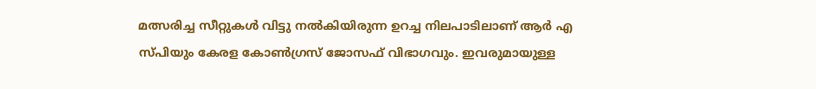മത്സരിച്ച സീറ്റുകൾ വിട്ടു നൽകിയിരുന്ന ഉറച്ച നിലപാടിലാണ് ആർ എ സ്പിയും കേരള കോൺഗ്രസ് ജോസഫ് വിഭാഗവും. ഇവരുമായുള്ള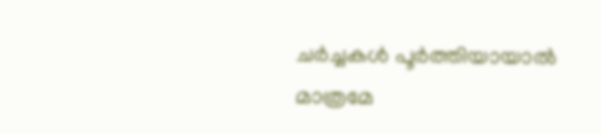ചർച്ചകൾ പൂർത്തിയായാൽ മാത്രമേ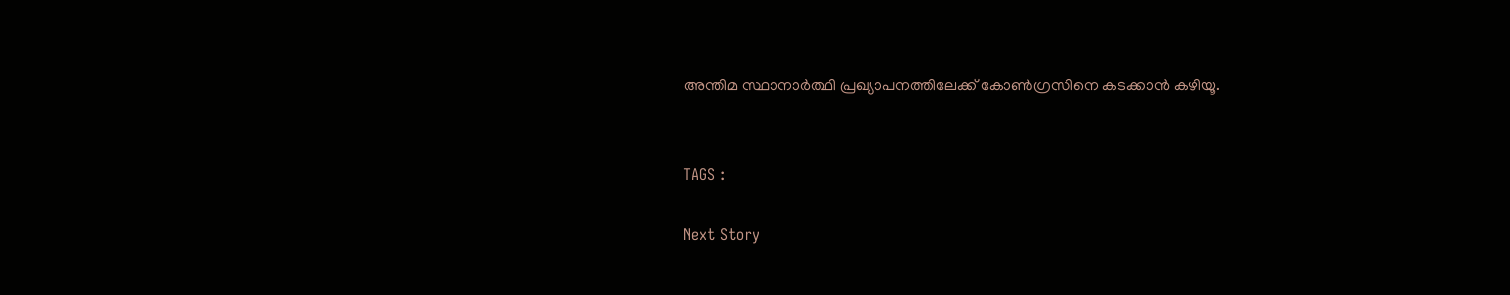അന്തിമ സ്ഥാനാർത്ഥി പ്രഖ്യാപനത്തിലേക്ക് കോൺഗ്രസിനെ കടക്കാൻ കഴിയൂ.


TAGS :

Next Story